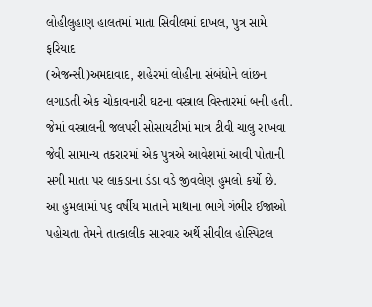લોહીલુહાણ હાલતમાં માતા સિવીલમાં દાખલ, પુત્ર સામે ફરિયાદ
(એજન્સી)અમદાવાદ, શહેરમાં લોહીના સંબંધોને લાંછન લગાડતી એક ચોકાવનારી ઘટના વસ્ત્રાલ વિસ્તારમાં બની હતી. જેમાં વસ્ત્રાલની જલપરી સોસાયટીમાં માત્ર ટીવી ચાલુ રાખવા જેવી સામાન્ય તકરારમાં એક પુત્રએ આવેશમાં આવી પોતાની સગી માતા પર લાકડાના ડંડા વડે જીવલેણ હુમલો કર્યો છે.
આ હુમલામાં પ૬ વર્ષીય માતાને માથાના ભાગે ગંભીર ઈજાઓ પહોચતા તેમને તાત્કાલીક સારવાર અર્થે સીવીલ હોસ્પિટલ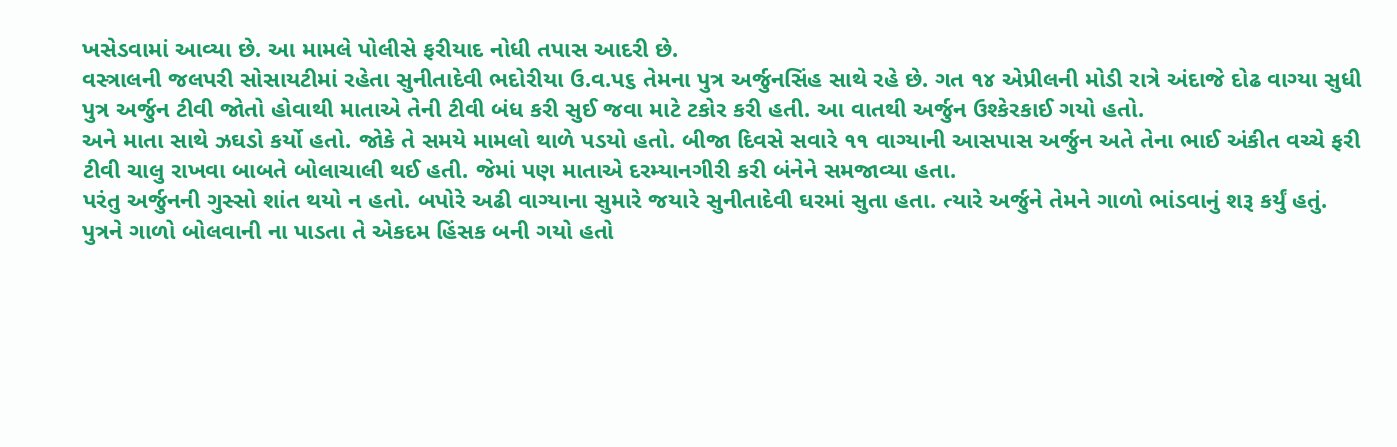ખસેડવામાં આવ્યા છે. આ મામલે પોલીસે ફરીયાદ નોધી તપાસ આદરી છે.
વસ્ત્રાલની જલપરી સોસાયટીમાં રહેતા સુનીતાદેવી ભદોરીયા ઉ.વ.પ૬ તેમના પુત્ર અર્જુનસિંહ સાથે રહે છે. ગત ૧૪ એપ્રીલની મોડી રાત્રે અંદાજે દોઢ વાગ્યા સુધી પુત્ર અર્જુન ટીવી જોતો હોવાથી માતાએ તેની ટીવી બંધ કરી સુઈ જવા માટે ટકોર કરી હતી. આ વાતથી અર્જુન ઉશ્કેરકાઈ ગયો હતો.
અને માતા સાથે ઝઘડો કર્યો હતો. જોકે તે સમયે મામલો થાળે પડયો હતો. બીજા દિવસે સવારે ૧૧ વાગ્યાની આસપાસ અર્જુન અતે તેના ભાઈ અંકીત વચ્ચે ફરી ટીવી ચાલુ રાખવા બાબતે બોલાચાલી થઈ હતી. જેમાં પણ માતાએ દરમ્યાનગીરી કરી બંનેને સમજાવ્યા હતા.
પરંતુ અર્જુનની ગુસ્સો શાંત થયો ન હતો. બપોરે અઢી વાગ્યાના સુમારે જયારે સુનીતાદેવી ઘરમાં સુતા હતા. ત્યારે અર્જુને તેમને ગાળો ભાંડવાનું શરૂ કર્યું હતું. પુત્રને ગાળો બોલવાની ના પાડતા તે એકદમ હિંસક બની ગયો હતો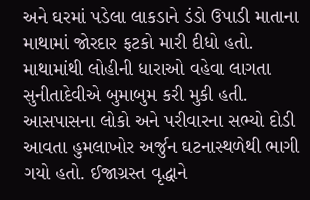અને ઘરમાં પડેલા લાકડાને ડંડો ઉપાડી માતાના માથામાં જોરદાર ફટકો મારી દીધો હતો. માથામાંથી લોહીની ધારાઓ વહેવા લાગતા સુનીતાદેવીએ બુમાબુમ કરી મુકી હતી.
આસપાસના લોકો અને પરીવારના સભ્યો દોડી આવતા હુમલાખોર અર્જુન ઘટનાસ્થળેથી ભાગી ગયો હતો. ઈજાગ્રસ્ત વૃદ્ધાને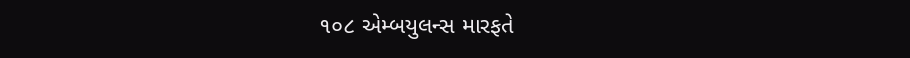૧૦૮ એમ્બયુલન્સ મારફતે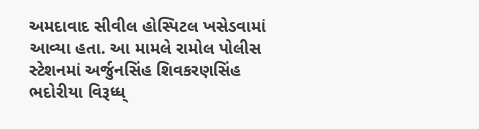અમદાવાદ સીવીલ હોસ્પિટલ ખસેડવામાં આવ્યા હતા. આ મામલે રામોલ પોલીસ સ્ટેશનમાં અર્જુનસિંહ શિવકરણસિંહ ભદોરીયા વિરૂધ્ધ્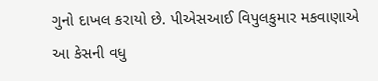ગુનો દાખલ કરાયો છે. પીએસઆઈ વિપુલકુમાર મકવાણાએ આ કેસની વધુ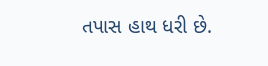તપાસ હાથ ધરી છે.